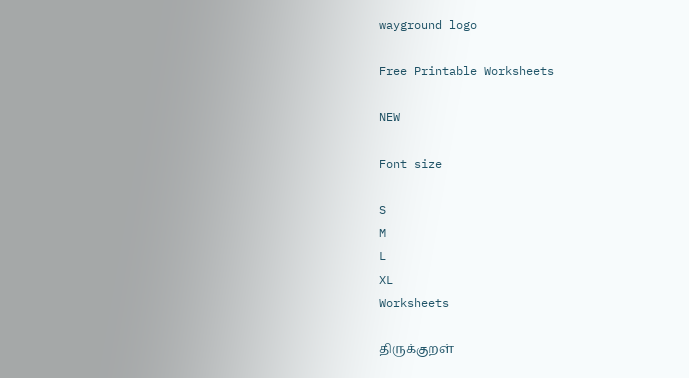wayground logo

Free Printable Worksheets

NEW

Font size

S
M
L
XL
Worksheets

திருக்குறள்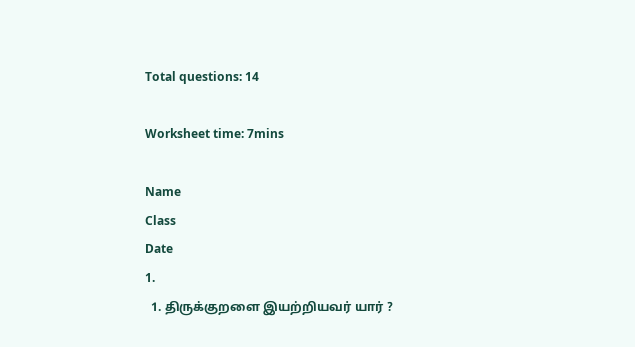Total questions: 14

Worksheet time: 7mins

Name
Class
Date
1.
  1. திருக்குறளை இயற்றியவர் யார் ?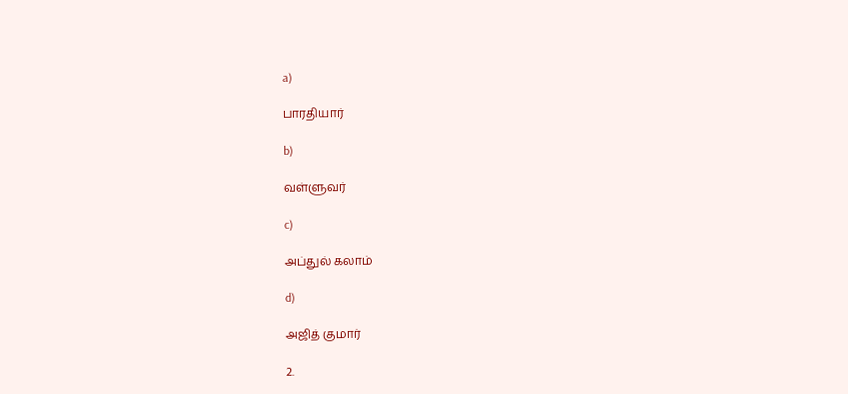a)

பாரதியார்

b)

வள்ளுவர்

c)

அப்துல் கலாம்

d)

அஜித் குமார்

2.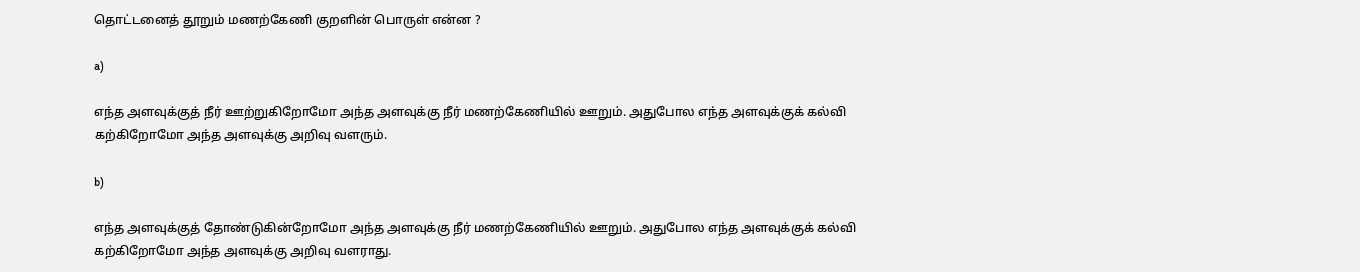தொட்டனைத் தூறும் மணற்கேணி குறளின் பொருள் என்ன ?

a)

எந்த அளவுக்குத் நீர் ஊற்றுகிறோமோ அந்த அளவுக்கு நீர் மணற்கேணியில் ஊறும். அதுபோல எந்த அளவுக்குக் கல்வி கற்கிறோமோ அந்த அளவுக்கு அறிவு வளரும்.

b)

எந்த அளவுக்குத் தோண்டுகின்றோமோ அந்த அளவுக்கு நீர் மணற்கேணியில் ஊறும். அதுபோல எந்த அளவுக்குக் கல்வி கற்கிறோமோ அந்த அளவுக்கு அறிவு வளராது.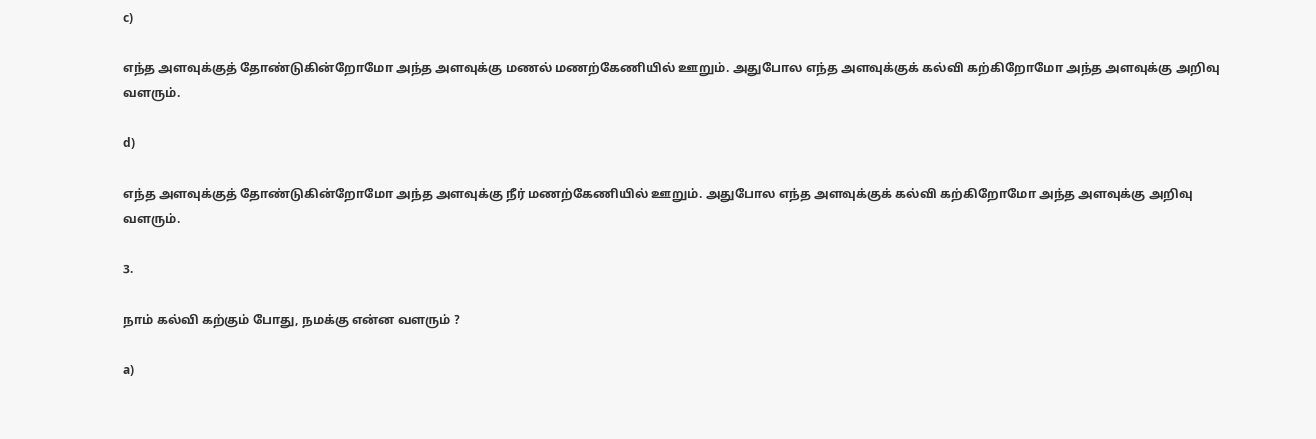c)

எந்த அளவுக்குத் தோண்டுகின்றோமோ அந்த அளவுக்கு மணல் மணற்கேணியில் ஊறும். அதுபோல எந்த அளவுக்குக் கல்வி கற்கிறோமோ அந்த அளவுக்கு அறிவு வளரும்.

d)

எந்த அளவுக்குத் தோண்டுகின்றோமோ அந்த அளவுக்கு நீர் மணற்கேணியில் ஊறும். அதுபோல எந்த அளவுக்குக் கல்வி கற்கிறோமோ அந்த அளவுக்கு அறிவு வளரும்.

3.

நாம் கல்வி கற்கும் போது, நமக்கு என்ன வளரும் ?

a)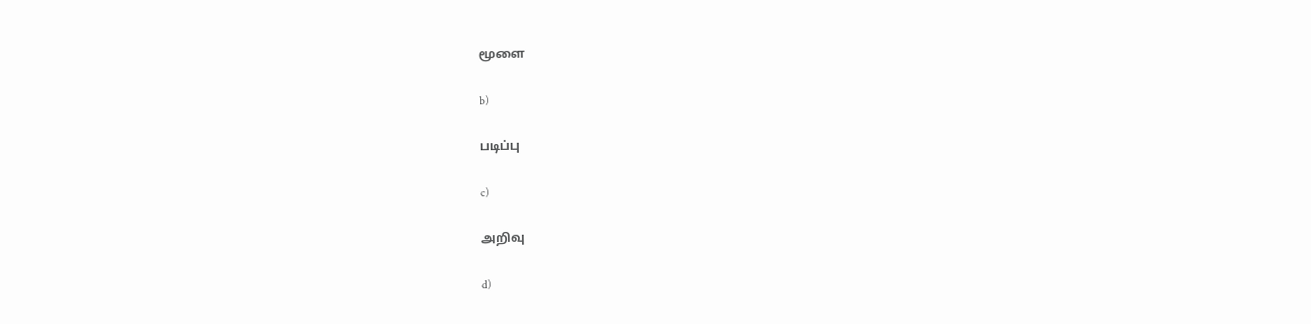மூளை

b)

படிப்பு

c)

அறிவு

d)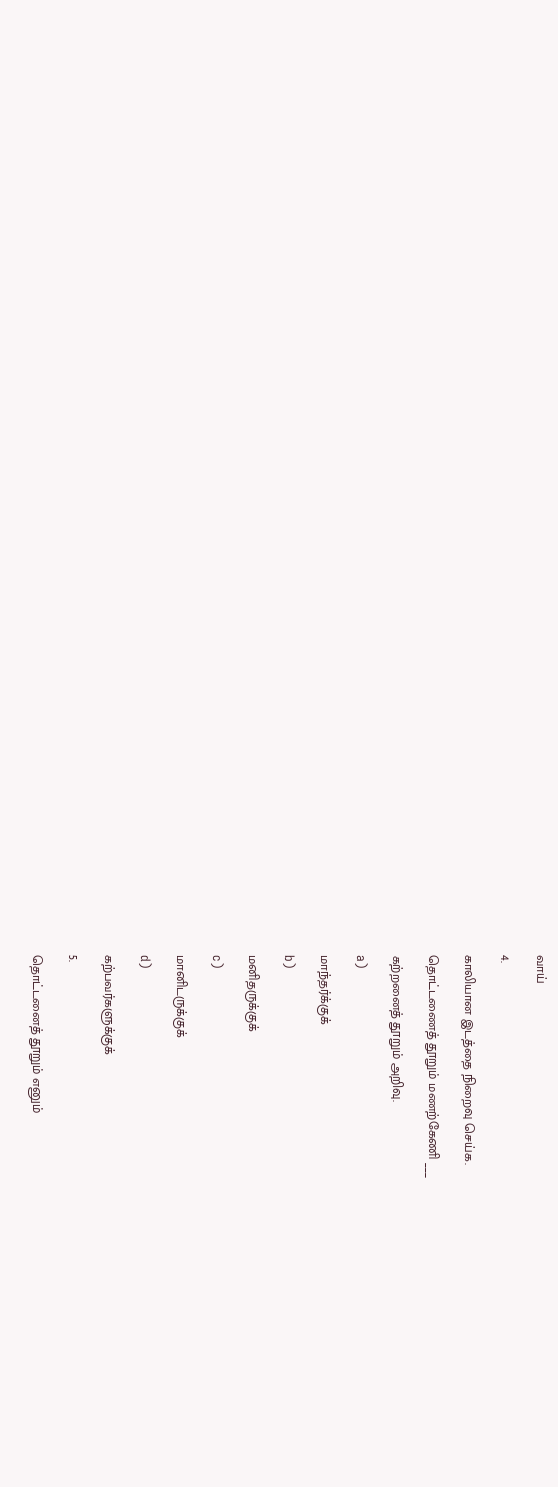வாய்

4.

காலியான இடத்தை நிறைவு செய்க.

தொட்டணைத் தூறும் மணற்கேணி ___

கற்றனைத் தூறும் அறிவு.

a)

மாந்தர்க்குக்

b)

மனிதருக்குக்

c)

மானிடருக்குக்

d)

கற்பவர்களுக்குக்

5.

தொட்டனைத் தூறும் எனும்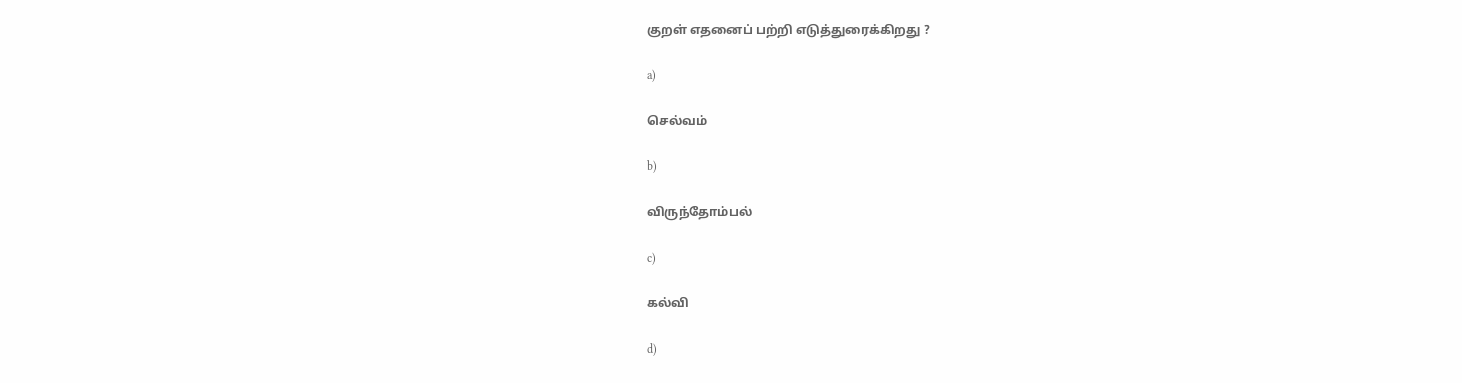குறள் எதனைப் பற்றி எடுத்துரைக்கிறது ?

a)

செல்வம்

b)

விருந்தோம்பல்

c)

கல்வி

d)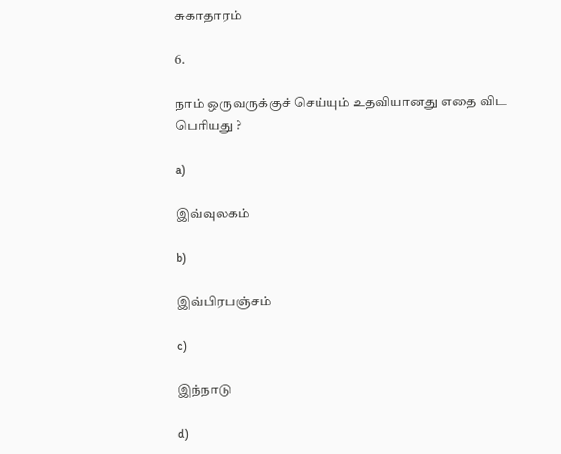சுகாதாரம்

6.

நாம் ஒருவருக்குச் செய்யும் உதவியானது எதை விட பெரியது ?

a)

இவ்வுலகம்

b)

இவ்பிரபஞ்சம்

c)

இந்நாடு

d)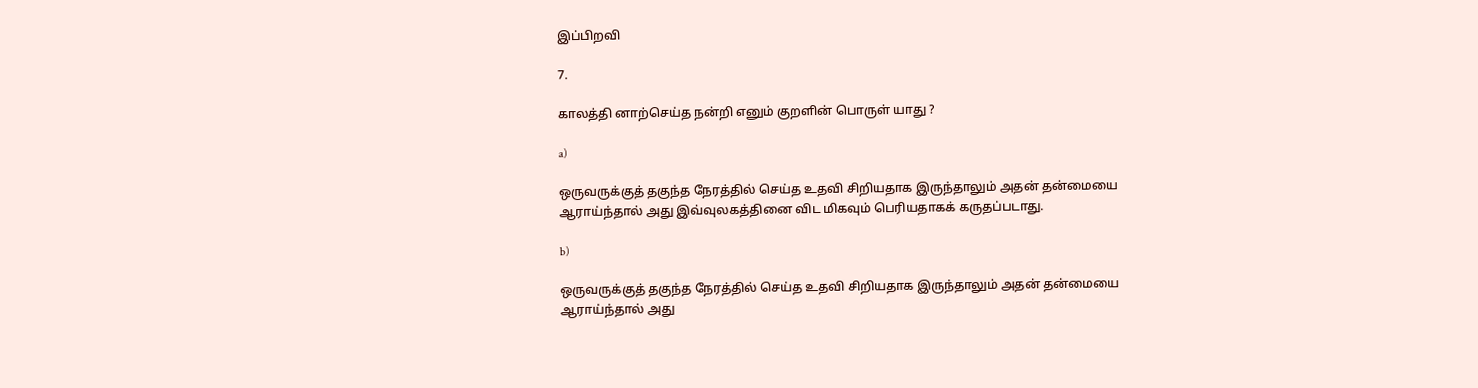இப்பிறவி

7.

காலத்தி னாற்செய்த நன்றி எனும் குறளின் பொருள் யாது ?

a)

ஒருவருக்குத் தகுந்த நேரத்தில் செய்த உதவி சிறியதாக இருந்தாலும் அதன் தன்மையை ஆராய்ந்தால் அது இவ்வுலகத்தினை விட மிகவும் பெரியதாகக் கருதப்படாது.

b)

ஒருவருக்குத் தகுந்த நேரத்தில் செய்த உதவி சிறியதாக இருந்தாலும் அதன் தன்மையை ஆராய்ந்தால் அது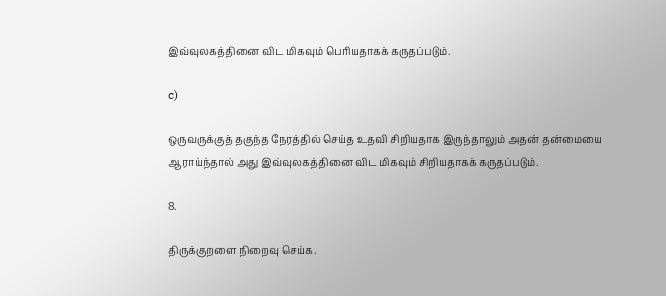இவ்வுலகத்தினை விட மிகவும் பெரியதாகக் கருதப்படும்.

c)

ஒருவருக்குத் தகுந்த நேரத்தில் செய்த உதவி சிறியதாக இருந்தாலும் அதன் தன்மையை ஆராய்ந்தால் அது இவ்வுலகத்தினை விட மிகவும் சிறியதாகக் கருதப்படும்.

8.

திருக்குறளை நிறைவு செய்க.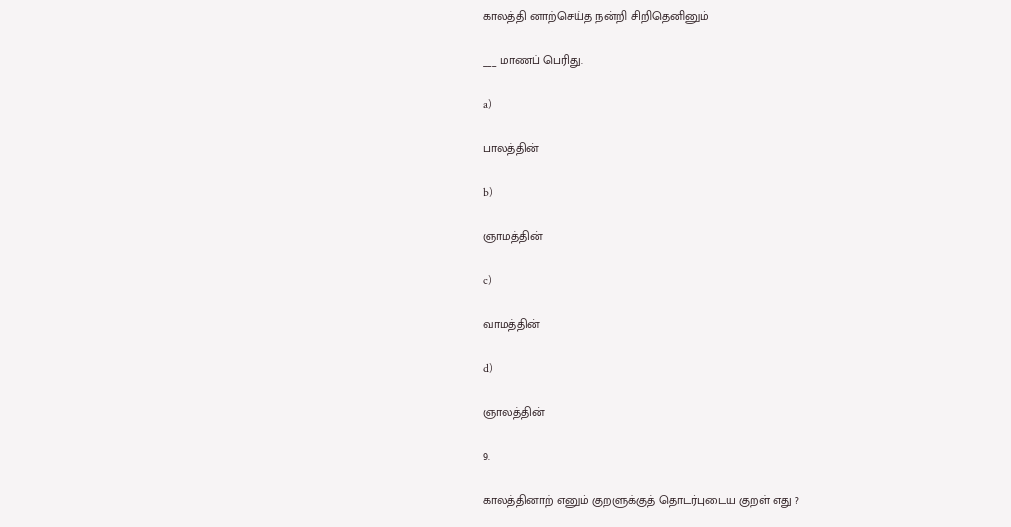காலத்தி னாற்செய்த நன்றி சிறிதெனினும்

___ மாணப் பெரிது.

a)

பாலத்தின்

b)

ஞாமத்தின்

c)

வாமத்தின்

d)

ஞாலத்தின்

9.

காலத்தினாற் எனும் குறளுக்குத் தொடர்புடைய குறள் எது ?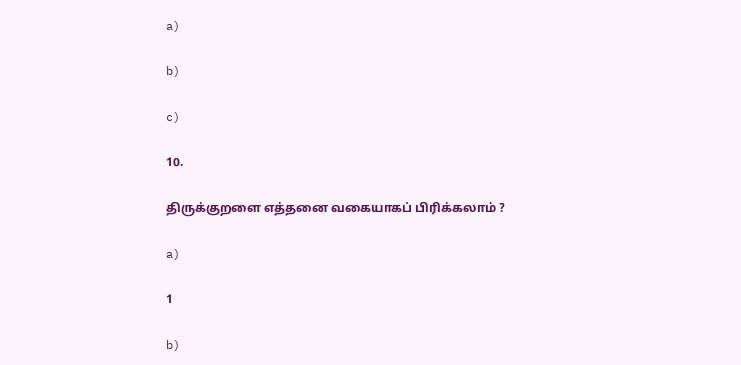a)

b)

c)

10.

திருக்குறளை எத்தனை வகையாகப் பிரிக்கலாம் ?

a)

1

b)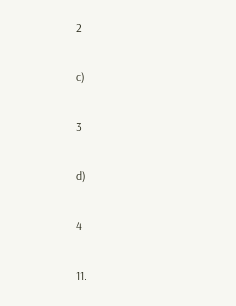2

c)

3

d)

4

11.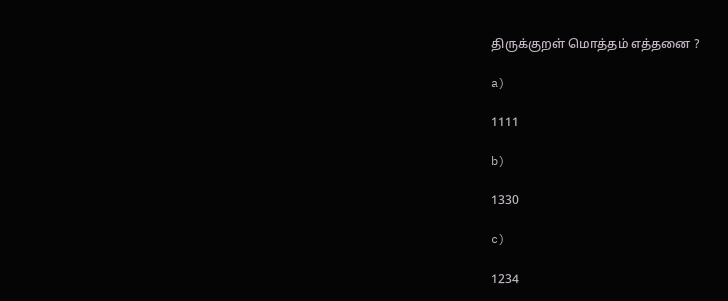திருக்குறள் மொத்தம் எத்தனை ?

a)

1111

b)

1330

c)

1234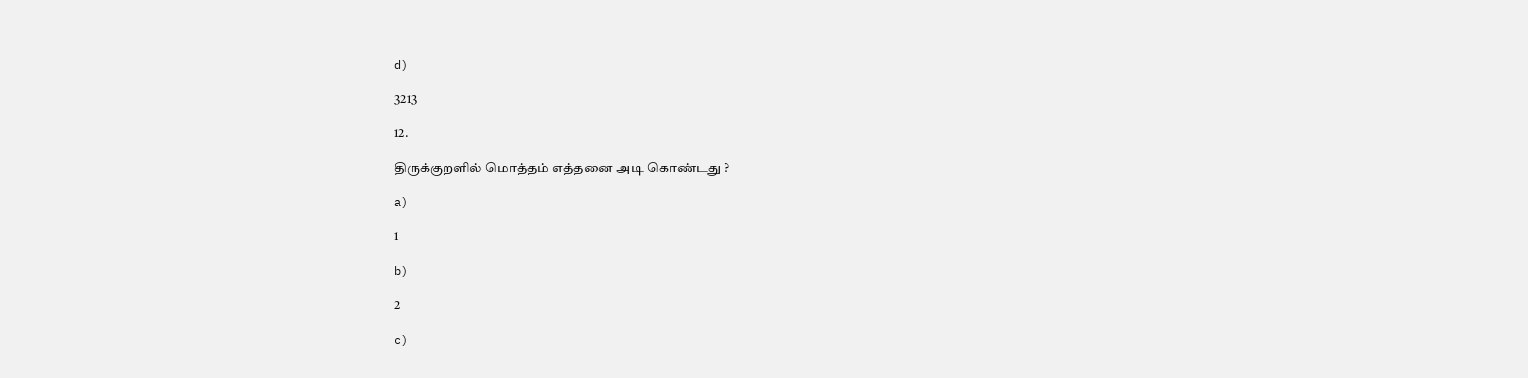d)

3213

12.

திருக்குறளில் மொத்தம் எத்தனை அடி கொண்டது ?

a)

1

b)

2

c)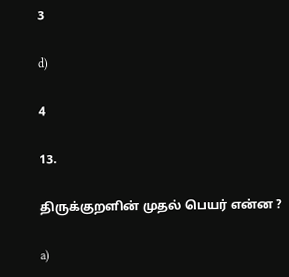3

d)

4

13.

திருக்குறளின் முதல் பெயர் என்ன ?

a)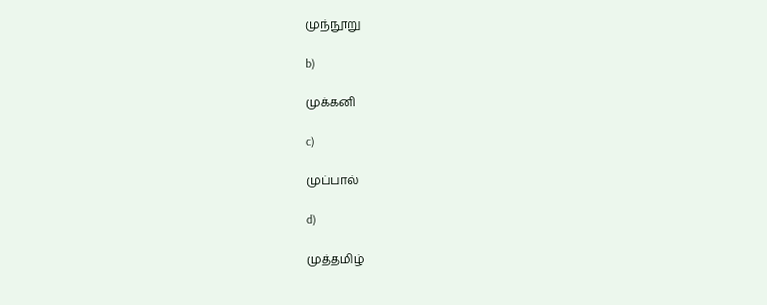முந்நூறு

b)

முக்கனி

c)

முப்பால்

d)

முத்தமிழ்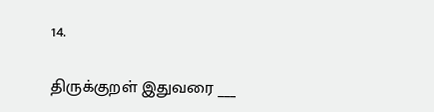14.

திருக்குறள் இதுவரை ___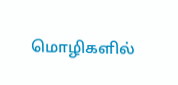மொழிகளில்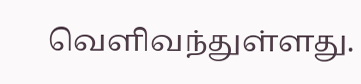வெளிவந்துள்ளது.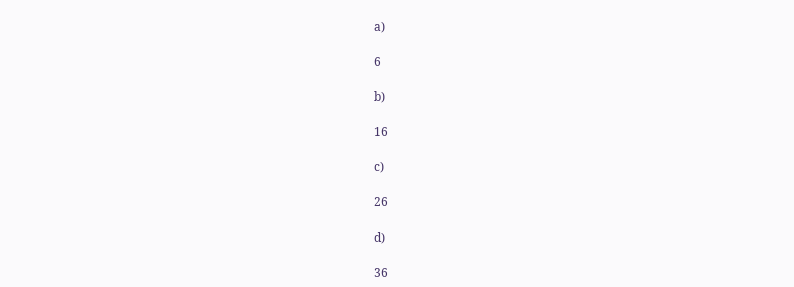a)

6

b)

16

c)

26

d)

36